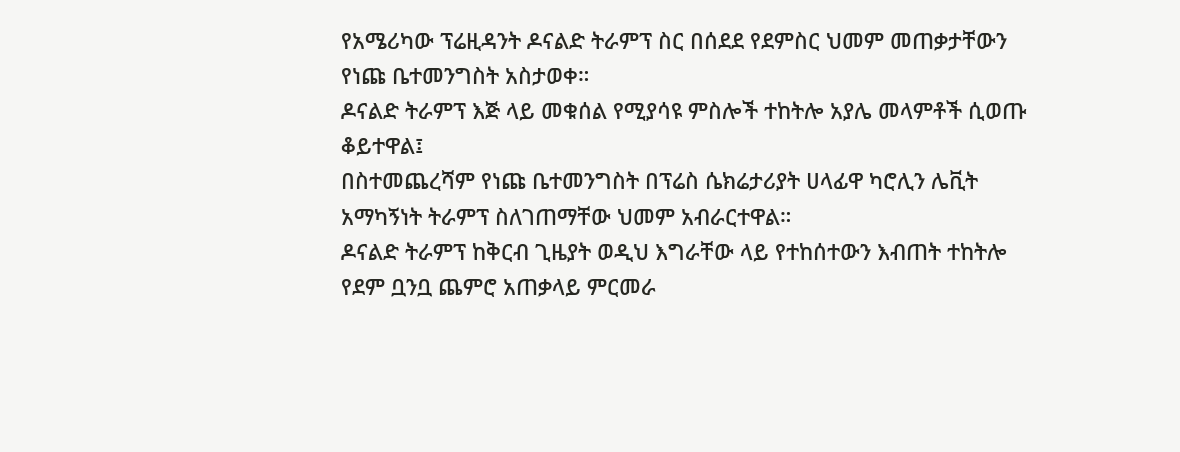የአሜሪካው ፕሬዚዳንት ዶናልድ ትራምፕ ስር በሰደደ የደምስር ህመም መጠቃታቸውን የነጩ ቤተመንግስት አስታወቀ።
ዶናልድ ትራምፕ እጅ ላይ መቁሰል የሚያሳዩ ምስሎች ተከትሎ አያሌ መላምቶች ሲወጡ ቆይተዋል፤
በስተመጨረሻም የነጩ ቤተመንግስት በፕሬስ ሴክሬታሪያት ሀላፊዋ ካሮሊን ሌቪት አማካኝነት ትራምፕ ስለገጠማቸው ህመም አብራርተዋል።
ዶናልድ ትራምፕ ከቅርብ ጊዜያት ወዲህ እግራቸው ላይ የተከሰተውን እብጠት ተከትሎ የደም ቧንቧ ጨምሮ አጠቃላይ ምርመራ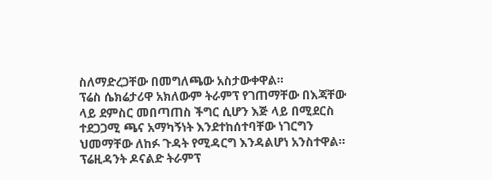ስለማድረጋቸው በመግለጫው አስታውቀዋል።
ፕሬስ ሴክሬታሪዋ አክለውም ትራምፕ የገጠማቸው በእጃቸው ላይ ደምስር መበጣጠስ ችግር ሲሆን እጅ ላይ በሚደርስ ተደጋጋሚ ጫና አማካኝነት እንደተከሰተባቸው ነገርግን ህመማቸው ለከፉ ጉዳት የሚዳርግ እንዳልሆነ አንስተዋል።
ፕሬዚዳንት ዶናልድ ትራምፕ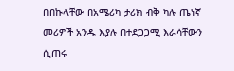በበኩላቸው በአሜሪካ ታሪክ ብቅ ካሉ ጤነኛ መሪዎች አንዱ እያሉ በተደጋጋሚ እራሳቸውን ሲጠሩ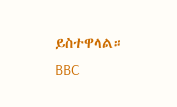ይስተዋላል።
BBC